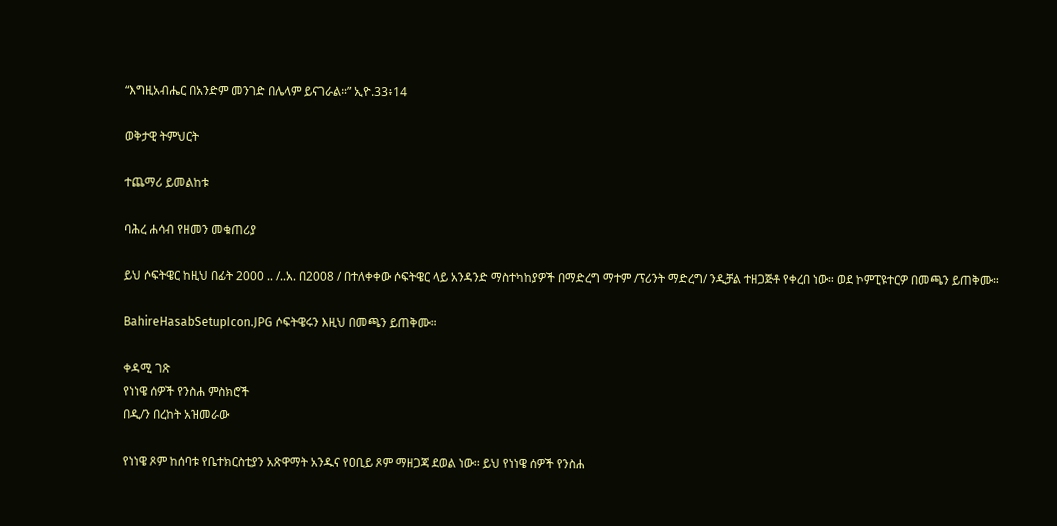“እግዚአብሔር በአንድም መንገድ በሌላም ይናገራል።” ኢዮ.33፥14

ወቅታዊ ትምህርት

ተጨማሪ ይመልከቱ

ባሕረ ሐሳብ የዘመን መቁጠሪያ

ይህ ሶፍትዌር ከዚህ በፊት 2000 .. /..አ. በ2008 / በተለቀቀው ሶፍትዌር ላይ አንዳንድ ማስተካከያዎች በማድረግ ማተም /ፕሪንት ማድረግ/ ንዲቻል ተዘጋጅቶ የቀረበ ነው። ወደ ኮምፒዩተርዎ በመጫን ይጠቅሙ።

BahireHasabSetupIcon.JPG ሶፍትዌሩን እዚህ በመጫን ይጠቅሙ።

ቀዳሚ ገጽ
የነነዌ ሰዎች የንስሐ ምስክሮች
በዲ/ን በረከት አዝመራው

የነነዌ ጾም ከሰባቱ የቤተክርስቲያን አጽዋማት አንዱና የዐቢይ ጾም ማዘጋጃ ደወል ነው፡፡ ይህ የነነዌ ሰዎች የንስሐ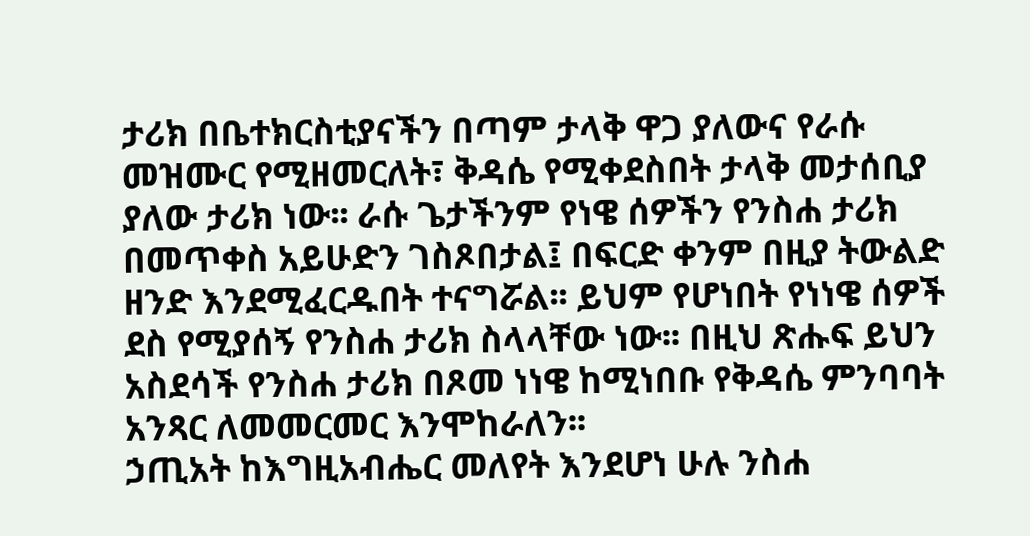ታሪክ በቤተክርስቲያናችን በጣም ታላቅ ዋጋ ያለውና የራሱ መዝሙር የሚዘመርለት፣ ቅዳሴ የሚቀደስበት ታላቅ መታሰቢያ ያለው ታሪክ ነው፡፡ ራሱ ጌታችንም የነዌ ሰዎችን የንስሐ ታሪክ በመጥቀስ አይሁድን ገስጾበታል፤ በፍርድ ቀንም በዚያ ትውልድ ዘንድ እንደሚፈርዱበት ተናግሯል፡፡ ይህም የሆነበት የነነዌ ሰዎች ደስ የሚያሰኝ የንስሐ ታሪክ ስላላቸው ነው፡፡ በዚህ ጽሑፍ ይህን አስደሳች የንስሐ ታሪክ በጾመ ነነዌ ከሚነበቡ የቅዳሴ ምንባባት አንጻር ለመመርመር እንሞከራለን፡፡
ኃጢአት ከእግዚአብሔር መለየት እንደሆነ ሁሉ ንስሐ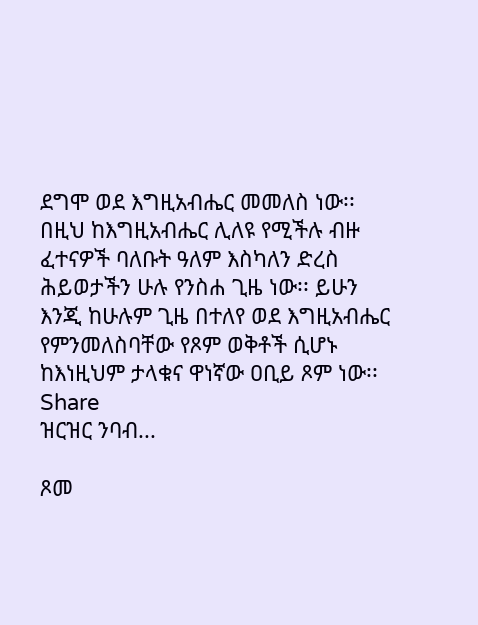ደግሞ ወደ እግዚአብሔር መመለስ ነው፡፡  በዚህ ከእግዚአብሔር ሊለዩ የሚችሉ ብዙ ፈተናዎች ባለቡት ዓለም እስካለን ድረስ ሕይወታችን ሁሉ የንስሐ ጊዜ ነው፡፡ ይሁን እንጂ ከሁሉም ጊዜ በተለየ ወደ እግዚአብሔር የምንመለስባቸው የጾም ወቅቶች ሲሆኑ ከእነዚህም ታላቁና ዋነኛው ዐቢይ ጾም ነው፡፡
Share
ዝርዝር ንባብ...

ጾመ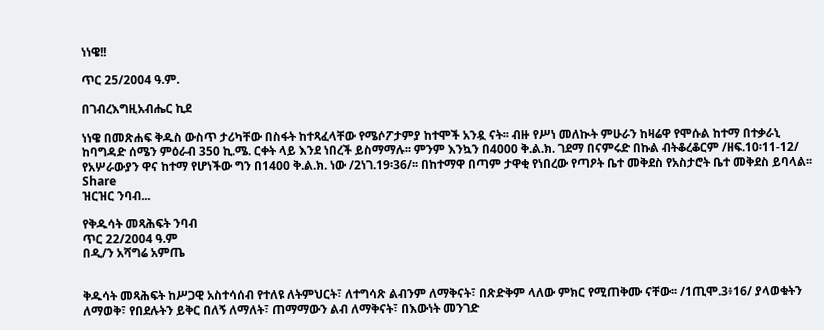ነነዌ!!

ጥር 25/2004 ዓ.ም.

በገብረእግዚአብሔር ኪደ

ነነዌ በመጽሐፍ ቅዱስ ውስጥ ታሪካቸው በስፋት ከተጻፈላቸው የሜሶፖታምያ ከተሞች አንዷ ናት፡፡ ብዙ የሥነ መለኲት ምሁራን ከዛሬዋ የሞሱል ከተማ በተቃራኒ ከባግዳድ ሰሜን ምዕራብ 350 ኪ.ሜ. ርቀት ላይ እንደ ነበረች ይስማማሉ፡፡ ምንም እንኳን በ4000 ቅ.ል.ክ. ገደማ በናምሩድ በኩል ብትቆረቆርም /ዘፍ.10፡11-12/ የአሦራውያን ዋና ከተማ የሆነችው ግን በ1400 ቅ.ል.ክ. ነው /2ነገ.19፡36/፡፡ በከተማዋ በጣም ታዋቂ የነበረው የጣዖት ቤተ መቅደስ የአስታሮት ቤተ መቅደስ ይባላል፡፡
Share
ዝርዝር ንባብ...

የቅዱሳት መጻሕፍት ንባብ
ጥር 22/2004 ዓ.ም
በዲ/ን አሻግሬ አምጤ


ቅዱሳት መጻሕፍት ከሥጋዊ አስተሳሰብ የተለዩ ለትምህርት፣ ለተግሳጽ ልብንም ለማቅናት፣ በጽድቅም ላለው ምክር የሚጠቅሙ ናቸው፡፡ /1ጢሞ.3፥16/ ያላወቁትን ለማወቅ፣ የበደሉትን ይቅር በለኝ ለማለት፣ ጠማማውን ልብ ለማቅናት፣ በእውነት መንገድ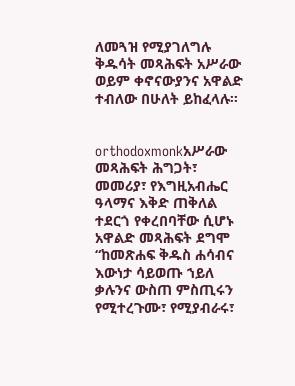ለመጓዝ የሚያገለግሉ ቅዱሳት መጻሕፍት አሥራው ወይም ቀኖናውያንና አዋልድ ተብለው በሁለት ይከፈላሉ፡፡


orthodoxmonkአሥራው መጻሕፍት ሕግጋት፣ መመሪያ፣ የእግዚአብሔር ዓላማና እቅድ ጠቅለል ተደርጎ የቀረበባቸው ሲሆኑ አዋልድ መጻሕፍት ደግሞ “ከመጽሐፍ ቅዱስ ሐሳብና እውነታ ሳይወጡ ኀይለ ቃሉንና ውስጠ ምስጢሩን የሚተረጉሙ፣ የሚያብራሩ፣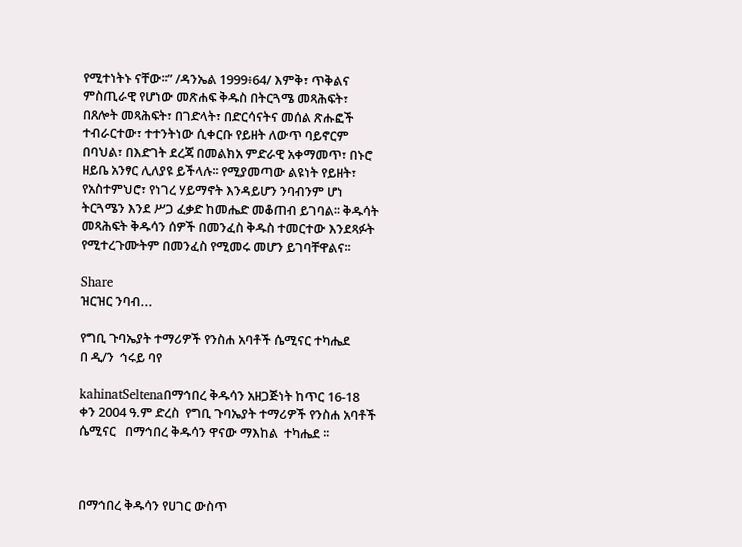የሚተነትኑ ናቸው፡፡” /ዳንኤል 1999፥64/ እምቅ፣ ጥቅልና ምስጢራዊ የሆነው መጽሐፍ ቅዱስ በትርጓሜ መጻሕፍት፣ በጸሎት መጻሕፍት፣ በገድላት፣ በድርሳናትና መሰል ጽሑፎች ተብራርተው፣ ተተንትነው ሲቀርቡ የይዘት ለውጥ ባይኖርም በባህል፣ በእድገት ደረጃ በመልክአ ምድራዊ አቀማመጥ፣ በኑሮ ዘይቤ አንፃር ሊለያዩ ይችላሉ፡፡ የሚያመጣው ልዩነት የይዘት፣ የአስተምህሮ፣ የነገረ ሃይማኖት እንዳይሆን ንባብንም ሆነ ትርጓሜን እንደ ሥጋ ፈቃድ ከመሔድ መቆጠብ ይገባል፡፡ ቅዱሳት መጻሕፍት ቅዱሳን ሰዎች በመንፈስ ቅዱስ ተመርተው እንደጻፉት የሚተረጉሙትም በመንፈስ የሚመሩ መሆን ይገባቸዋልና፡፡

Share
ዝርዝር ንባብ...

የግቢ ጉባኤያት ተማሪዎች የንስሐ አባቶች ሴሚናር ተካሔደ
በ ዲ/ን  ኅሩይ ባየ

kahinatSeltenaበማኅበረ ቅዱሳን አዘጋጅነት ከጥር 16-18 ቀን 2004 ዓ.ም ድረስ  የግቢ ጉባኤያት ተማሪዎች የንስሐ አባቶች ሴሚናር   በማኅበረ ቅዱሳን ዋናው ማእከል  ተካሔደ ፡፡



በማኅበረ ቅዱሳን የሀገር ውስጥ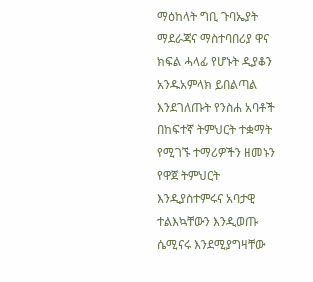ማዕከላት ግቢ ጉባኤያት ማደራጃና ማስተባበሪያ ዋና ክፍል ሓላፊ የሆኑት ዲያቆን አንዱአምላክ ይበልጣል እንደገለጡት የንስሐ አባቶች በከፍተኛ ትምህርት ተቋማት የሚገኙ ተማሪዎችን ዘመኑን የዋጀ ትምህርት እንዲያስተምሩና አባታዊ ተልእኳቸውን እንዲወጡ ሴሚናሩ እንደሚያግዛቸው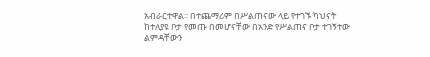አብራርተዋል፡፡ በተጨማሪም በሥልጠናው ላይ የተገኙ ካህናት ከተለያዩ ቦታ የመጡ በመሆናቸው በአንድ የሥልጠና ቦታ ተገኝተው ልምዳቸውን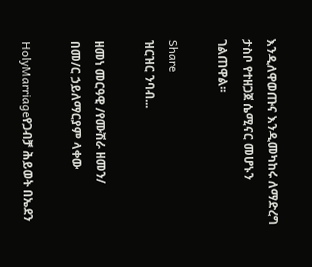እንዲለዋወጡና እንዲመካከሩ ለማድረግ ታስቦ የተዘጋጀ ሴሚናር መሆኑን ገልጠዋል፡፡

Share
ዝርዝር ንባብ...

ዘመነ መርዓዊ /የሙሽራ ዘመን/
በመ/ር ኃይለማርያም ላቀው

HolyMarriageየጋብቻ ሕይወት በኤደን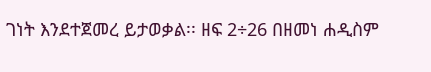ገነት እንደተጀመረ ይታወቃል፡፡ ዘፍ 2÷26 በዘመነ ሐዲስም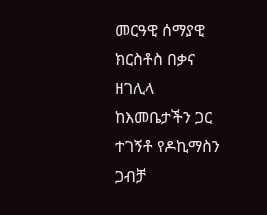መርዓዊ ሰማያዊ ክርስቶስ በቃና ዘገሊላ ከእመቤታችን ጋር ተገኝቶ የዶኪማስን ጋብቻ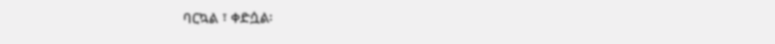ባርኳል ፣ ቀድሷል፡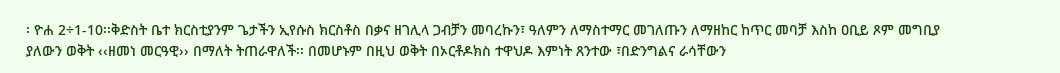፡ ዮሐ 2÷1-10፡፡ቅድስት ቤተ ክርስቲያንም ጌታችን ኢየሱስ ክርስቶስ በቃና ዘገሊላ ጋብቻን መባረኩን፣ ዓለምን ለማስተማር መገለጡን ለማዘከር ከጥር መባቻ እስከ ዐቢይ ጾም መግቢያ ያለውን ወቅት ‹‹ዘመነ መርዓዊ›› በማለት ትጠራዋለች፡፡ በመሆኑም በዚህ ወቅት በኦርቶዶክስ ተዋህዶ እምነት ጸንተው ፣በድንግልና ራሳቸውን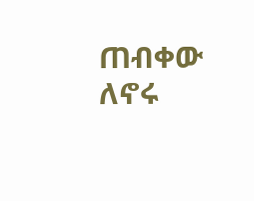ጠብቀው ለኖሩ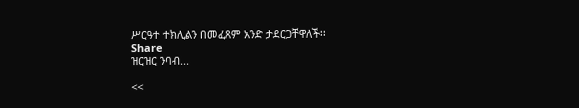ሥርዓተ ተክሊልን በመፈጸም አንድ ታደርጋቸዋለች፡፡
Share
ዝርዝር ንባብ...

<<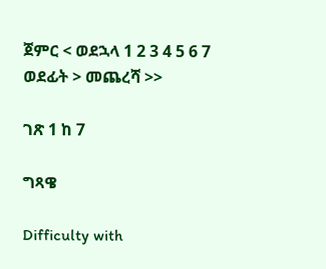ጀምር < ወደኋላ 1 2 3 4 5 6 7 ወደፊት > መጨረሻ >>

ገጽ 1 ከ 7

ግጻዌ

Difficulty with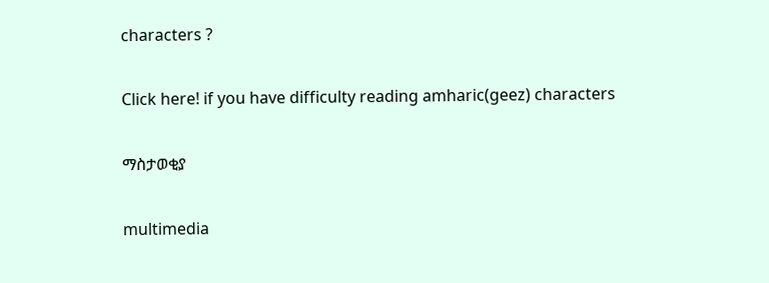characters ?

Click here! if you have difficulty reading amharic(geez) characters

ማስታወቂያ

multimedia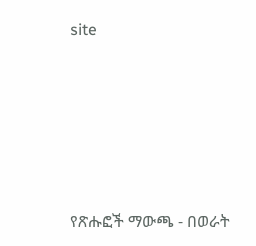site





የጽሑፎች ማውጫ - በወራት